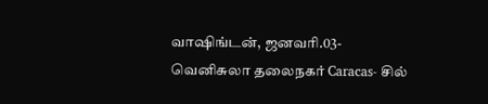வாஷிங்டன், ஜனவரி.03-
வெனிசுலா தலைநகர் Caracas- சில்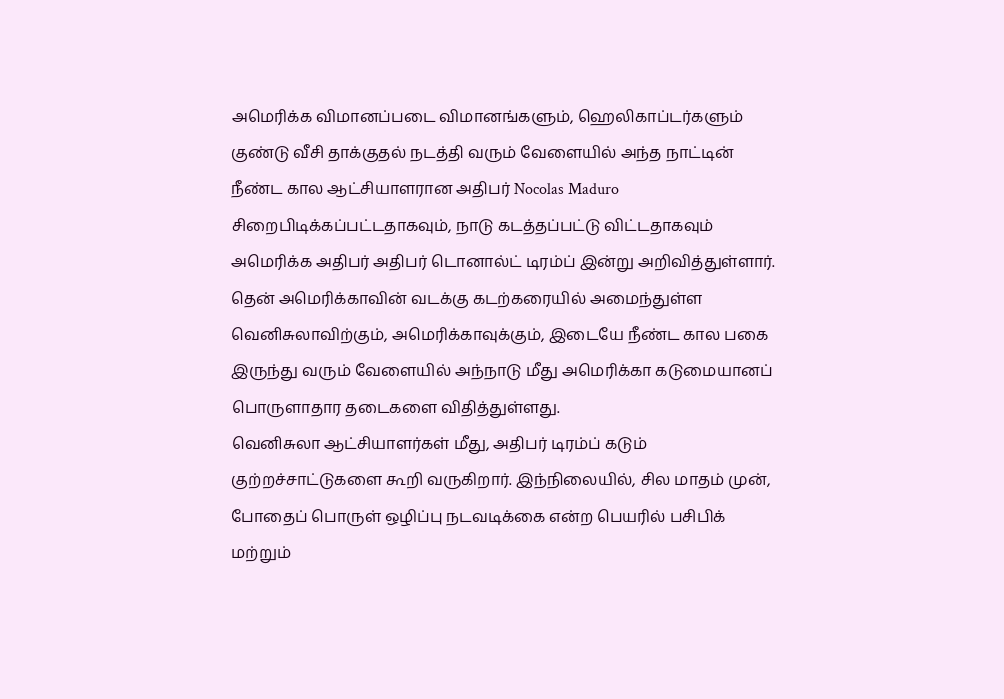அமெரிக்க விமானப்படை விமானங்களும், ஹெலிகாப்டர்களும் குண்டு வீசி தாக்குதல் நடத்தி வரும் வேளையில் அந்த நாட்டின் நீண்ட கால ஆட்சியாளரான அதிபர் Nocolas Maduro சிறைபிடிக்கப்பட்டதாகவும், நாடு கடத்தப்பட்டு விட்டதாகவும் அமெரிக்க அதிபர் அதிபர் டொனால்ட் டிரம்ப் இன்று அறிவித்துள்ளார்.
தென் அமெரிக்காவின் வடக்கு கடற்கரையில் அமைந்துள்ள வெனிசுலாவிற்கும், அமெரிக்காவுக்கும், இடையே நீண்ட கால பகை இருந்து வரும் வேளையில் அந்நாடு மீது அமெரிக்கா கடுமையானப் பொருளாதார தடைகளை விதித்துள்ளது.
வெனிசுலா ஆட்சியாளர்கள் மீது, அதிபர் டிரம்ப் கடும் குற்றச்சாட்டுகளை கூறி வருகிறார். இந்நிலையில், சில மாதம் முன், போதைப் பொருள் ஒழிப்பு நடவடிக்கை என்ற பெயரில் பசிபிக் மற்றும்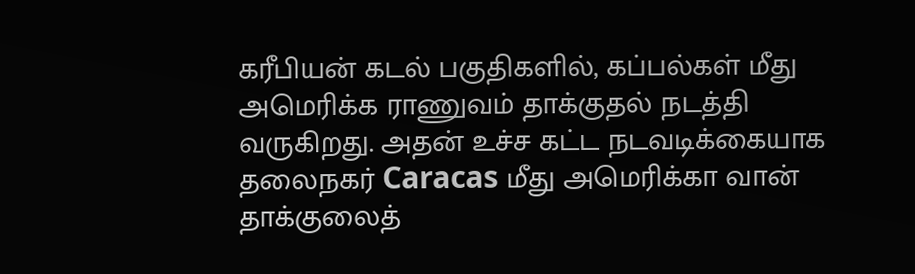கரீபியன் கடல் பகுதிகளில், கப்பல்கள் மீது அமெரிக்க ராணுவம் தாக்குதல் நடத்தி வருகிறது. அதன் உச்ச கட்ட நடவடிக்கையாக தலைநகர் Caracas மீது அமெரிக்கா வான் தாக்குலைத்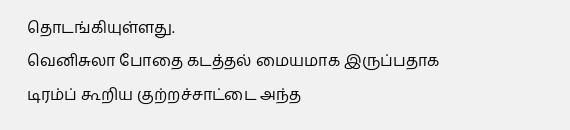தொடங்கியுள்ளது.
வெனிசுலா போதை கடத்தல் மையமாக இருப்பதாக டிரம்ப் கூறிய குற்றச்சாட்டை அந்த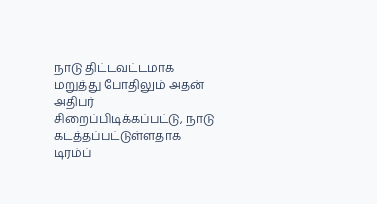நாடு திட்டவட்டமாக மறுத்து போதிலும் அதன் அதிபர் சிறைப்பிடிக்கப்பட்டு, நாடு கடத்தப்பட்டுள்ளதாக டிரம்ப்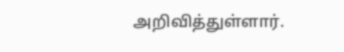அறிவித்துள்ளார்.